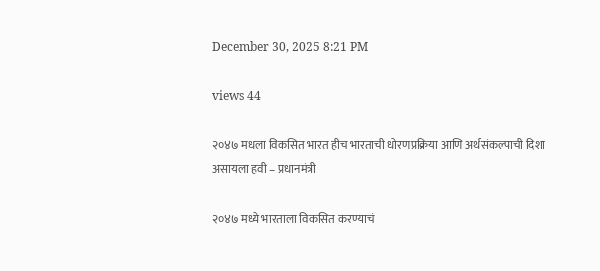December 30, 2025 8:21 PM

views 44

२०४७ मधला विकसित भारत हीच भारताची धोरणप्रक्रिया आणि अर्थसंकल्पाची दिशा असायला हवी – प्रधानमंत्री

२०४७ मध्ये भारताला विकसित करण्याचं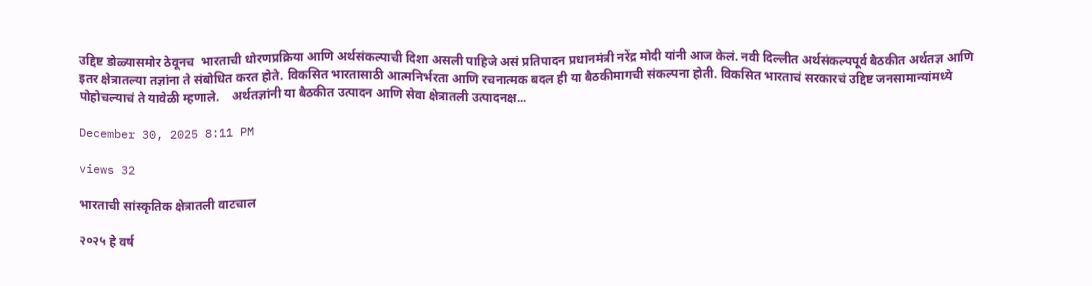उद्दिष्ट डोळ्यासमोर ठेवूनच  भारताची धोरणप्रक्रिया आणि अर्थसंकल्पाची दिशा असली पाहिजे असं प्रतिपादन प्रधानमंत्री नरेंद्र मोदी यांनी आज केलं. नवी दिल्लीत अर्थसंकल्पपूर्व बैठकीत अर्थतज्ञ आणि इतर क्षेत्रातल्या तज्ञांना ते संबोधित करत होते. विकसित भारतासाठी आत्मनिर्भरता आणि रचनात्मक बदल ही या बैठकीमागची संकल्पना होती. विकसित भारताचं सरकारचं उद्दिष्ट जनसामान्यांमध्ये पोहोचल्याचं ते यावेळी म्हणाले.    अर्थतज्ञांनी या बैठकीत उत्पादन आणि सेवा क्षेत्रातली उत्पादनक्ष...

December 30, 2025 8:11 PM

views 32

भारताची सांस्कृतिक क्षेत्रातली वाटचाल

२०२५ हे वर्ष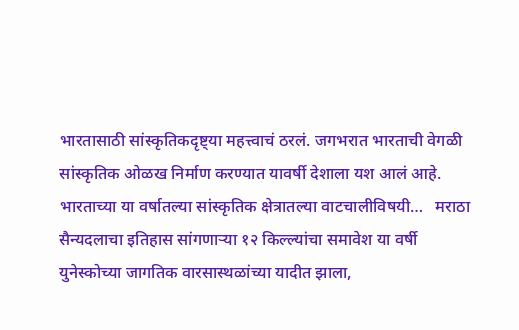भारतासाठी सांस्कृतिकदृष्ट्या महत्त्वाचं ठरलं. जगभरात भारताची वेगळी सांस्कृतिक ओळख निर्माण करण्यात यावर्षी देशाला यश आलं आहे. भारताच्या या वर्षातल्या सांस्कृतिक क्षेत्रातल्या वाटचालीविषयी…   मराठा सैन्यदलाचा इतिहास सांगणाऱ्या १२ किल्ल्यांचा समावेश या वर्षी युनेस्कोच्या जागतिक वारसास्थळांच्या यादीत झाला,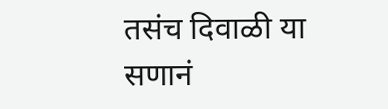तसंच दिवाळी या सणानं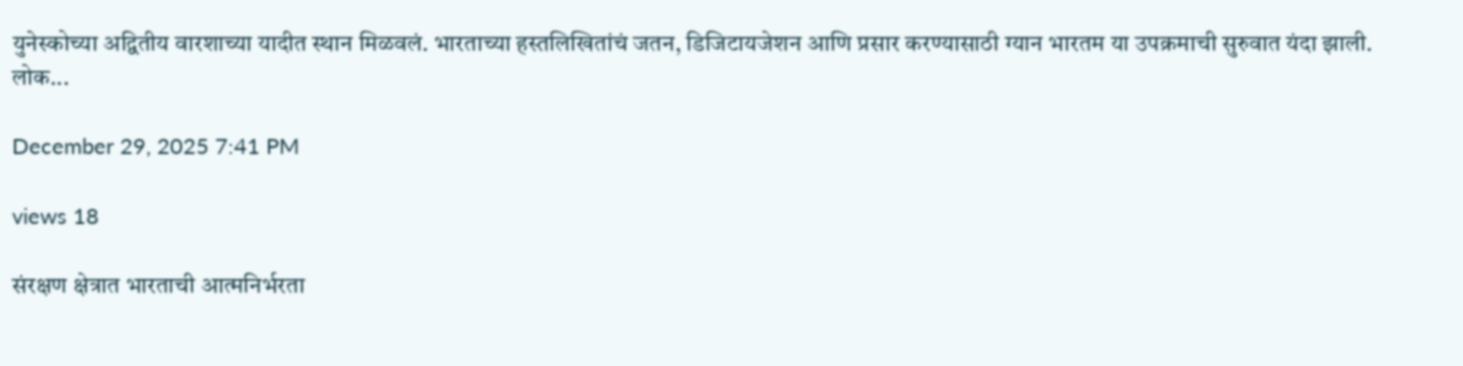युनेस्कोच्या अद्वितीय वारशाच्या यादीत स्थान मिळवलं. भारताच्या हस्तलिखितांचं जतन, डिजिटायजेशन आणि प्रसार करण्यासाठी ग्यान भारतम या उपक्रमाची सुरुवात यंदा झाली. लोक...

December 29, 2025 7:41 PM

views 18

संरक्षण क्षेत्रात भारताची आत्मनिर्भरता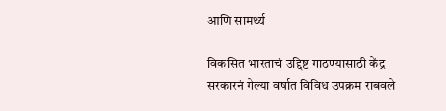आणि सामर्थ्य

विकसित भारताचं उद्दिष्ट गाठण्यासाठी केंद्र सरकारनं गेल्या वर्षात विविध उपक्रम राबवले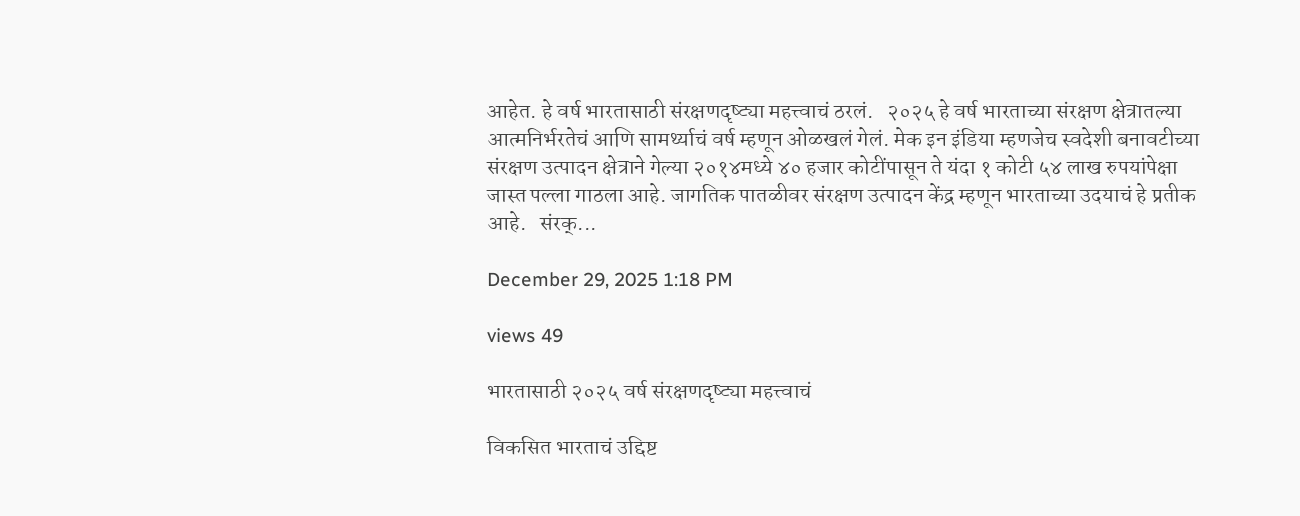आहेत. हे वर्ष भारतासाठी संरक्षणदृष्ट्या महत्त्वाचं ठरलं.   २०२५ हे वर्ष भारताच्या संरक्षण क्षेत्रातल्या आत्मनिर्भरतेचं आणि सामर्थ्याचं वर्ष म्हणून ओळखलं गेलं. मेक इन इंडिया म्हणजेच स्वदेशी बनावटीच्या संरक्षण उत्पादन क्षेत्राने गेल्या २०१४मध्ये ४० हजार कोटींपासून ते यंदा १ कोटी ५४ लाख रुपयांपेक्षा जास्त पल्ला गाठला आहे. जागतिक पातळीवर संरक्षण उत्पादन केंद्र म्हणून भारताच्या उदयाचं हे प्रतीक आहे.   संरक्...

December 29, 2025 1:18 PM

views 49

भारतासाठी २०२५ वर्ष संरक्षणदृष्ट्या महत्त्वाचं

विकसित भारताचं उद्दिष्ट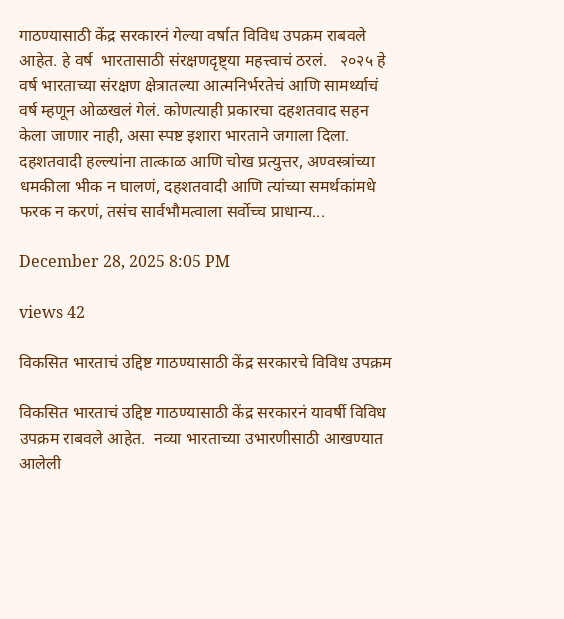गाठण्यासाठी केंद्र सरकारनं गेल्या वर्षात विविध उपक्रम राबवले आहेत. हे वर्ष  भारतासाठी संरक्षणदृष्ट्या महत्त्वाचं ठरलं.   २०२५ हे वर्ष भारताच्या संरक्षण क्षेत्रातल्या आत्मनिर्भरतेचं आणि सामर्थ्याचं वर्ष म्हणून ओळखलं गेलं. कोणत्याही प्रकारचा दहशतवाद सहन केला जाणार नाही, असा स्पष्ट इशारा भारताने जगाला दिला. दहशतवादी हल्ल्यांना तात्काळ आणि चोख प्रत्युत्तर, अण्वस्त्रांच्या धमकीला भीक न घालणं, दहशतवादी आणि त्यांच्या समर्थकांमधे फरक न करणं, तसंच सार्वभौमत्वाला सर्वोच्च प्राधान्य...

December 28, 2025 8:05 PM

views 42

विकसित भारताचं उद्दिष्ट गाठण्यासाठी केंद्र सरकारचे विविध उपक्रम

विकसित भारताचं उद्दिष्ट गाठण्यासाठी केंद्र सरकारनं यावर्षी विविध उपक्रम राबवले आहेत.  नव्या भारताच्या उभारणीसाठी आखण्यात आलेली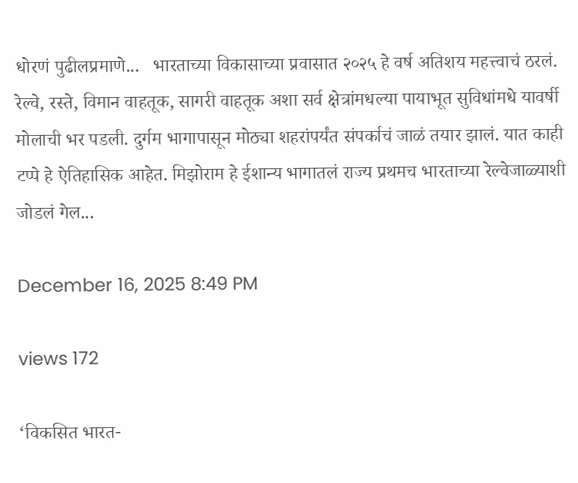धोरणं पुढीलप्रमाणे...   भारताच्या विकासाच्या प्रवासात २०२५ हे वर्ष अतिशय महत्त्वाचं ठरलं. रेल्वे, रस्ते, विमान वाहतूक, सागरी वाहतूक अशा सर्व क्षेत्रांमधल्या पायाभूत सुविधांमधे यावर्षी मोलाची भर पडली. दुर्गम भागापासून मोठ्या शहरांपर्यंत संपर्काचं जाळं तयार झालं. यात काही टप्पे हे ऐतिहासिक आहेत. मिझोराम हे ईशान्य भागातलं राज्य प्रथमच भारताच्या रेल्वेजाळ्याशी जोडलं गेल...

December 16, 2025 8:49 PM

views 172

‘विकसित भारत-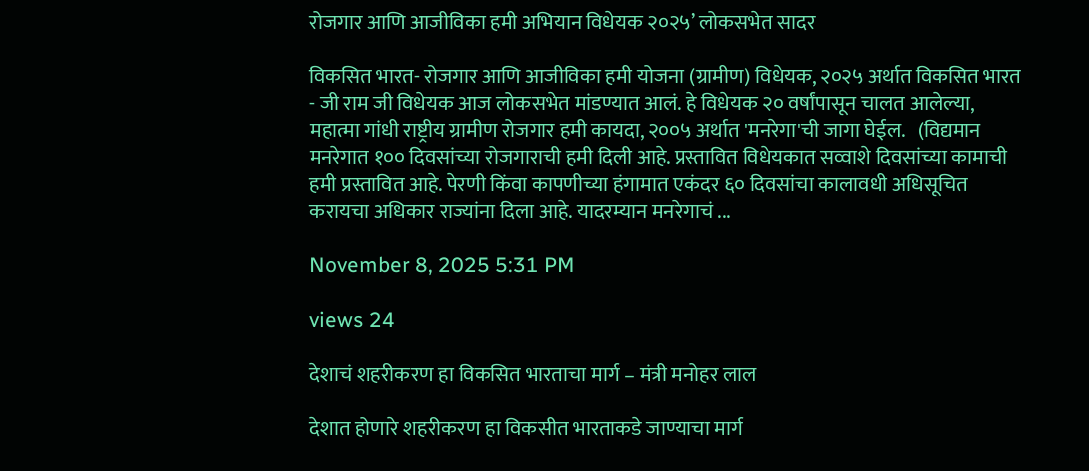रोजगार आणि आजीविका हमी अभियान विधेयक २०२५’ लोकसभेत सादर

विकसित भारत- रोजगार आणि आजीविका हमी योजना (ग्रामीण) विधेयक, २०२५ अर्थात विकसित भारत - जी राम जी विधेयक आज लोकसभेत मांडण्यात आलं. हे विधेयक २० वर्षांपासून चालत आलेल्या, महात्मा गांधी राष्ट्रीय ग्रामीण रोजगार हमी कायदा, २००५ अर्थात 'मनरेगा'ची जागा घेईल.   (विद्यमान मनरेगात १०० दिवसांच्या रोजगाराची हमी दिली आहे. प्रस्तावित विधेयकात सव्वाशे दिवसांच्या कामाची हमी प्रस्तावित आहे. पेरणी किंवा कापणीच्या हंगामात एकंदर ६० दिवसांचा कालावधी अधिसूचित करायचा अधिकार राज्यांना दिला आहे. यादरम्यान मनरेगाचं ...

November 8, 2025 5:31 PM

views 24

देशाचं शहरीकरण हा विकसित भारताचा मार्ग – मंत्री मनोहर लाल

देशात होणारे शहरीकरण हा विकसीत भारताकडे जाण्याचा मार्ग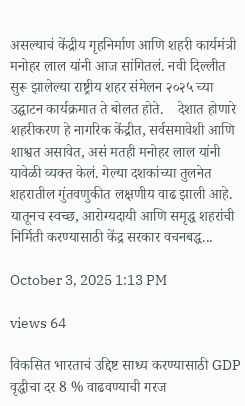असल्याचं केंद्रीय गृहनिर्माण आणि शहरी कार्यमंत्री मनोहर लाल यांनी आज सांगितलं. नवी दिल्लीत सुरू झालेल्या राष्ट्रीय शहर संमेलन २०२५ च्या उद्घाटन कार्यक्रमात ते बोलत होते.    देशात होणारे शहरीकरण हे नागरिक केंद्रीत, सर्वसमावेशी आणि शाश्वत असावेत, असं मतही मनोहर लाल यांनी यावेळी व्यक्त केलं. गेल्या दशकांच्या तुलनेत शहरातील गुंतवणुकीत लक्षणीय वाढ झाली आहे. यातूनच स्वच्छ, आरोग्यदायी आणि समृद्ध शहरांची निर्मिती करण्यासाठी केंद्र सरकार वचनबद्ध...

October 3, 2025 1:13 PM

views 64

विकसित भारताचं उद्दिष्ट साध्य करण्यासाठी GDP वृद्धीचा दर 8 % वाढवण्याची गरज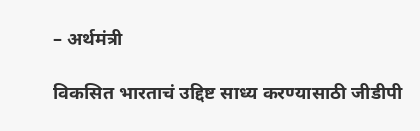– अर्थमंत्री

विकसित भारताचं उद्दिष्ट साध्य करण्यासाठी जीडीपी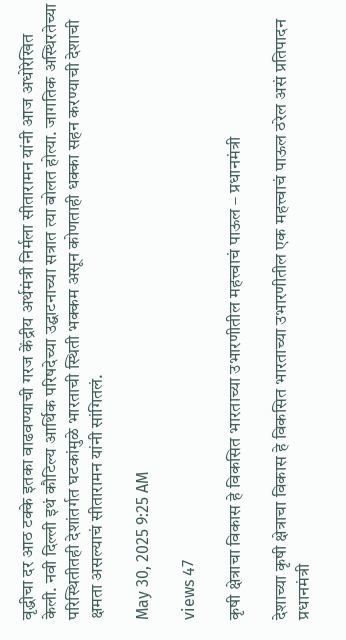वृद्धीचा दर आठ टक्के इतका वाढवण्याची गरज केंद्रीय अर्थमंत्री निर्मला सीतारामन यांनी आज अधोरेखित केली. नवी दिल्ली इथं कौटिल्य आर्थिक परिषदेच्या उद्घाटनाच्या सत्रात त्या बोलत होत्या. जागतिक अस्थिरतेच्या परिस्थितीतही देशांतर्गत घटकांमुळे भारताची स्थिती भक्कम असून कोणताही धक्का सहन करण्याची देशाची क्षमता असल्याचं सीतारामन यांनी सांगितलं.

May 30, 2025 9:25 AM

views 47

कृषी क्षेत्राचा विकास हे विकसित भारताच्या उभारणीतील महत्त्वाचं पाऊल – प्रधानमंत्री

देशाच्या कृषी क्षेत्राचा विकास हे विकसित भारताच्या उभारणीतील एक महत्त्वाचं पाऊल ठरेल असं प्रतिपादन प्रधानमंत्री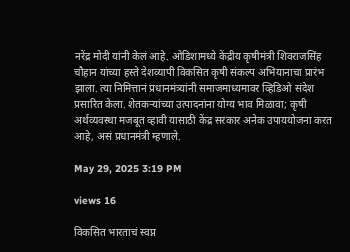नरेंद्र मोदी यांनी केलं आहे. ओडिशामध्ये केंद्रीय कृषीमंत्री शिवराजसिंह चौहान यांच्या हस्ते देशव्यापी विकसित कृषी संकल्प अभियानाचा प्रारंभ झाला. त्या निमित्तानं प्रधानमंत्र्यांनी समाजमाध्यमावर व्हिडिओ संदेश प्रसारित केला. शेतकऱ्यांच्या उत्पादनांना योग्य भाव मिळावा; कृषी अर्थव्यवस्था मजबूत व्हावी यासाठी केंद्र सरकार अनेक उपाययोजना करत आहे, असं प्रधानमंत्री म्हणाले.

May 29, 2025 3:19 PM

views 16

विकसित भारताचं स्वप्न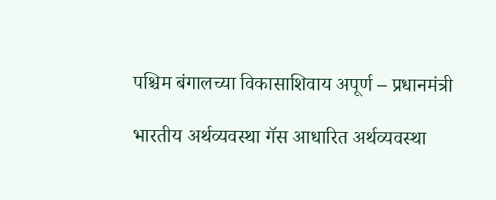पश्चिम बंगालच्या विकासाशिवाय अपूर्ण – प्रधानमंत्री

भारतीय अर्थव्यवस्था गॅस आधारित अर्थव्यवस्था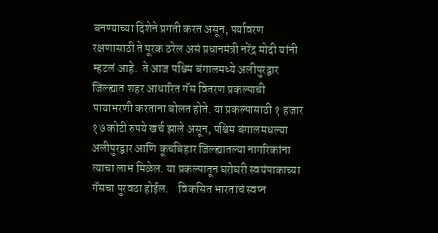बनण्याच्या दिशेने प्रगती करत असून, पर्यावरण रक्षणासाठी ते पूरक ठरेल असं प्रधानमंत्री नरेंद्र मोदी यांनी म्हटलं आहे.  ते आज पश्चिम बंगालमध्ये अलीपुरद्वार जिल्ह्यात शहर आधारित गॅस वितरण प्रकल्पाची पायाभरणी करताना बोलत होते. या प्रकल्पासाठी १ हजार १७ कोटी रुपये खर्च झाले असून, पश्चिम बंगालमधल्या अलीपुरद्वार आणि कूचबिहार जिल्ह्यातल्या नागरिकांना त्याचा लाभ मिळेल. या प्रकल्पातून घरोघरी स्वयंपाकाच्या गॅसचा पुरवठा होईल.    विकसित भारताचं स्वप्न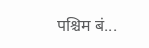पश्चिम बं...